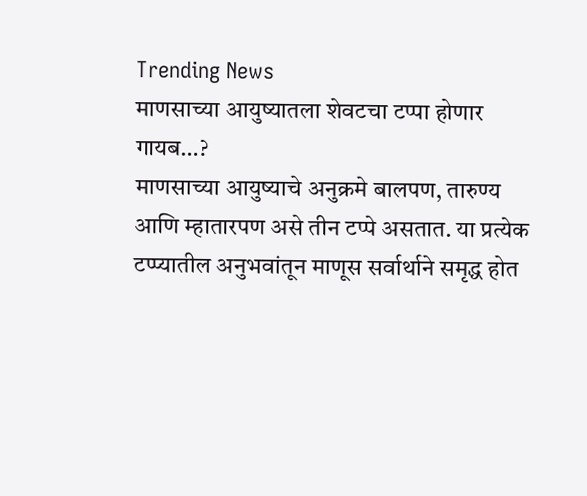Trending News
माणसाच्या आयुष्यातला शेवटचा टप्पा होणार गायब…?
माणसाच्या आयुष्याचे अनुक्रमे बालपण, तारुण्य आणि म्हातारपण असे तीन टप्पे असतात. या प्रत्येक टप्प्यातील अनुभवांतून माणूस सर्वार्थाने समृद्ध होत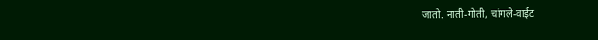जातो. नाती-गोती, चांगले-वाईट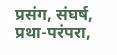प्रसंग, संघर्ष, प्रथा-परंपरा,